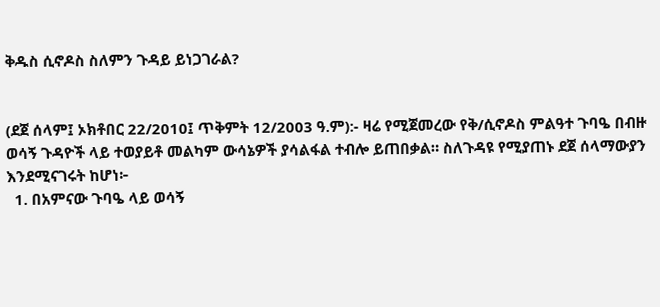ቅዱስ ሲኖዶስ ስለምን ጉዳይ ይነጋገራል?


(ደጀ ሰላም፤ ኦክቶበር 22/2010፤ ጥቅምት 12/2003 ዓ.ም):- ዛሬ የሚጀመረው የቅ/ሲኖዶስ ምልዓተ ጉባዔ በብዙ ወሳኝ ጉዳዮች ላይ ተወያይቶ መልካም ውሳኔዎች ያሳልፋል ተብሎ ይጠበቃል። ስለጉዳዩ የሚያጠኑ ደጀ ሰላማውያን እንደሚናገሩት ከሆነ፦
  1. በአምናው ጉባዔ ላይ ወሳኝ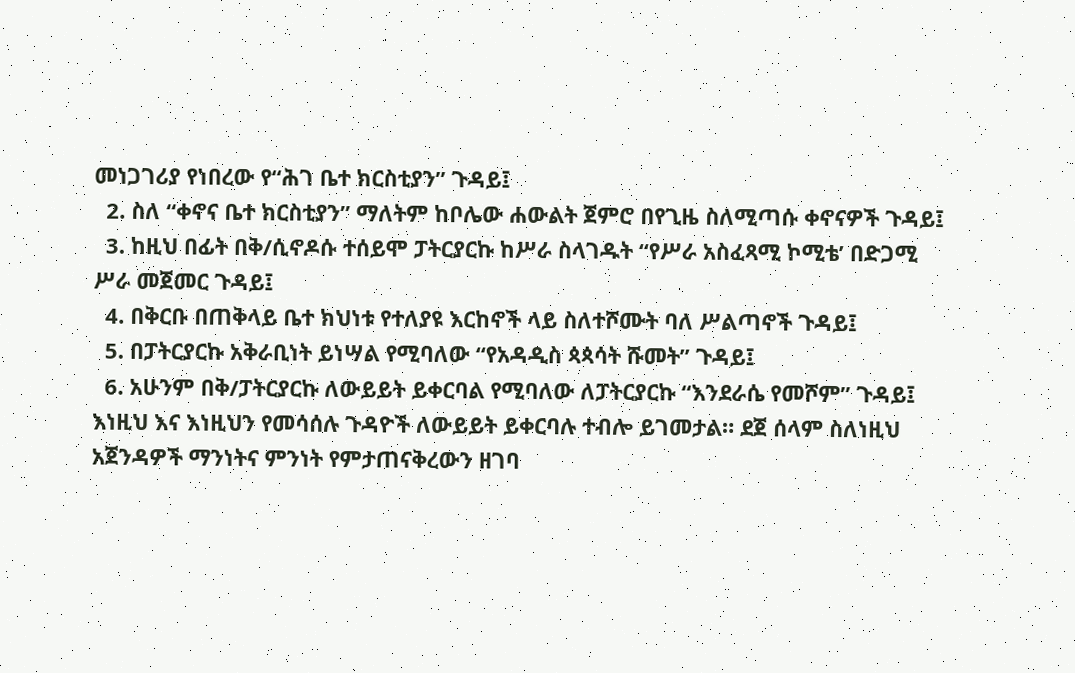መነጋገሪያ የነበረው የ“ሕገ ቤተ ክርስቲያን” ጉዳይ፤
  2. ስለ “ቀኖና ቤተ ክርስቲያን” ማለትም ከቦሌው ሐውልት ጀምሮ በየጊዜ ስለሚጣሱ ቀኖናዎች ጉዳይ፤
  3. ከዚህ በፊት በቅ/ሲኖዶሱ ተሰይሞ ፓትርያርኩ ከሥራ ስላገዱት “የሥራ አስፈጻሚ ኮሚቴ’ በድጋሚ ሥራ መጀመር ጉዳይ፤
  4. በቅርቡ በጠቅላይ ቤተ ክህነቱ የተለያዩ እርከኖች ላይ ስለተሾሙት ባለ ሥልጣኖች ጉዳይ፤
  5. በፓትርያርኩ አቅራቢነት ይነሣል የሚባለው “የአዳዲስ ጳጳሳት ሹመት” ጉዳይ፤
  6. አሁንም በቅ/ፓትርያርኩ ለውይይት ይቀርባል የሚባለው ለፓትርያርኩ “እንደራሴ የመሾም” ጉዳይ፤
እነዚህ እና እነዚህን የመሳሰሉ ጉዳዮች ለውይይት ይቀርባሉ ተብሎ ይገመታል። ደጀ ሰላም ስለነዚህ አጀንዳዎች ማንነትና ምንነት የምታጠናቅረውን ዘገባ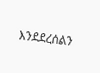እንደደረሰልን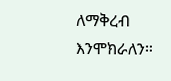ለማቅረብ እንሞክራለን።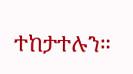ተከታተሉን።